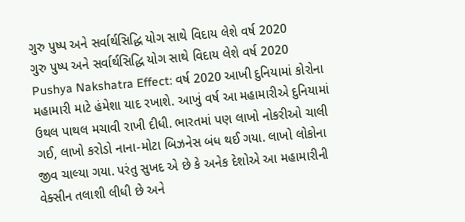ગુરુ પુષ્પ અને સર્વાર્થસિદ્ધિ યોગ સાથે વિદાય લેશે વર્ષ 2020
ગુરુ પુષ્પ અને સર્વાર્થસિદ્ધિ યોગ સાથે વિદાય લેશે વર્ષ 2020
Pushya Nakshatra Effect: વર્ષ 2020 આખી દુનિયામાં કોરોના મહામારી માટે હંમેશા યાદ રખાશે. આખું વર્ષ આ મહામારીએ દુનિયામાં ઉથલ પાથલ મચાવી રાખી દીધી. ભારતમાં પણ લાખો નોકરીઓ ચાલી ગઈ, લાખો કરોડો નાના-મોટા બિઝનેસ બંધ થઈ ગયા. લાખો લોકોના જીવ ચાલ્યા ગયા. પરંતુ સુખદ એ છે કે અનેક દેશોએ આ મહામારીની વેક્સીન તલાશી લીધી છે અને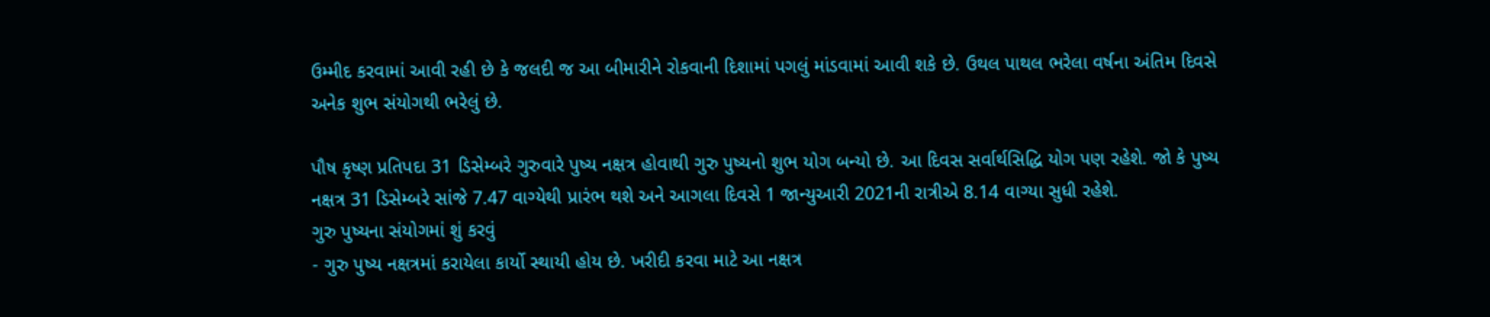ઉમ્મીદ કરવામાં આવી રહી છે કે જલદી જ આ બીમારીને રોકવાની દિશામાં પગલું માંડવામાં આવી શકે છે. ઉથલ પાથલ ભરેલા વર્ષના અંતિમ દિવસે અનેક શુભ સંયોગથી ભરેલું છે.

પૌષ કૃષ્ણ પ્રતિપદા 31 ડિસેમ્બરે ગુરુવારે પુષ્ય નક્ષત્ર હોવાથી ગુરુ પુષ્યનો શુભ યોગ બન્યો છે. આ દિવસ સર્વાર્થસિદ્ધિ યોગ પણ રહેશે. જો કે પુષ્ય નક્ષત્ર 31 ડિસેમ્બરે સાંજે 7.47 વાગ્યેથી પ્રારંભ થશે અને આગલા દિવસે 1 જાન્યુઆરી 2021ની રાત્રીએ 8.14 વાગ્યા સુધી રહેશે.
ગુરુ પુષ્યના સંયોગમાં શું કરવું
- ગુરુ પુષ્ય નક્ષત્રમાં કરાયેલા કાર્યો સ્થાયી હોય છે. ખરીદી કરવા માટે આ નક્ષત્ર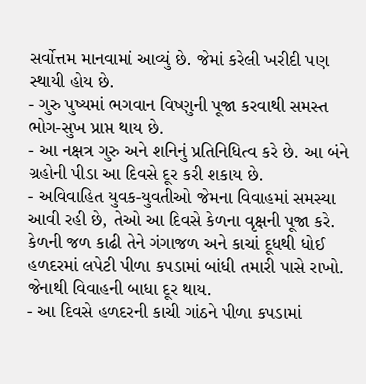સર્વોત્તમ માનવામાં આવ્યું છે. જેમાં કરેલી ખરીદી પણ સ્થાયી હોય છે.
- ગુરુ પુષ્યમાં ભગવાન વિષ્ણુની પૂજા કરવાથી સમસ્ત ભોગ-સુખ પ્રાપ્ત થાય છે.
- આ નક્ષત્ર ગુરુ અને શનિનું પ્રતિનિધિત્વ કરે છે. આ બંને ગ્રહોની પીડા આ દિવસે દૂર કરી શકાય છે.
- અવિવાહિત યુવક-યુવતીઓ જેમના વિવાહમાં સમસ્યા આવી રહી છે, તેઓ આ દિવસે કેળના વૃક્ષની પૂજા કરે. કેળની જળ કાઢી તેને ગંગાજળ અને કાચાં દૂધથી ધોઈ હળદરમાં લપેટી પીળા કપડામાં બાંધી તમારી પાસે રાખો. જેનાથી વિવાહની બાધા દૂર થાય.
- આ દિવસે હળદરની કાચી ગાંઠને પીળા કપડામાં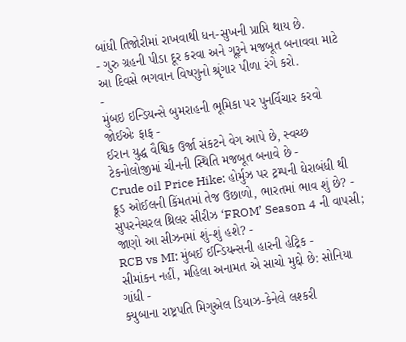બાંધી તિજોરીમાં રાખવાથી ધન-સુખની પ્રાપ્તિ થાય છે.
- ગુરુ ગ્રહની પીડા દૂર કરવા અને ગૂરૂને મજબૂત બનાવવા માટે આ દિવસે ભગવાન વિષ્ણુનો શ્રૃંગાર પીળા રંગે કરો.
-
મુંબઇ ઇન્ડિયન્સે બુમરાહની ભૂમિકા પર પુનર્વિચાર કરવો જોઈએઃ ફાફ -
ઈરાન યુદ્ધ વૈશ્વિક ઉર્જા સંકટને વેગ આપે છે, સ્વચ્છ ટેકનોલોજીમાં ચીનની સ્થિતિ મજબૂત બનાવે છે -
Crude oil Price Hike: હોર્મુઝ પર ટ્રમ્પની ઘેરાબંધી થી ક્રૂડ ઓઈલની કિંમતમાં તેજ ઉછાળો, ભારતમાં ભાવ શું છે? -
સુપરનેચરલ થ્રિલર સીરીઝ ‘FROM’ Season 4 ની વાપસી; જાણો આ સીઝનમાં શું-શું હશે? -
RCB vs MI: મુંબઈ ઈન્ડિયન્સની હારની હેટ્રિક -
સીમાંકન નહીં, મહિલા અનામત એ સાચો મુદ્દો છે: સોનિયા ગાંધી -
ક્યુબાના રાષ્ટ્રપતિ મિગુએલ ડિયાઝ-કેનેલે લશ્કરી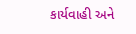કાર્યવાહી અને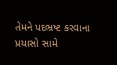તેમને પદભ્રષ્ટ કરવાના પ્રયાસો સામે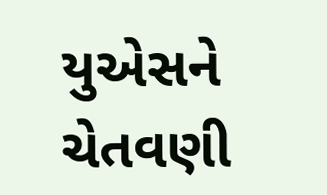યુએસને ચેતવણી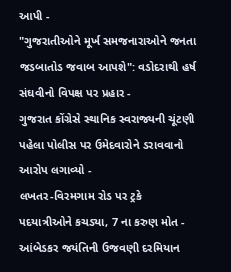આપી -
"ગુજરાતીઓને મૂર્ખ સમજનારાઓને જનતા જડબાતોડ જવાબ આપશે": વડોદરાથી હર્ષ સંઘવીનો વિપક્ષ પર પ્રહાર -
ગુજરાત કોંગ્રેસે સ્થાનિક સ્વરાજ્યની ચૂંટણી પહેલા પોલીસ પર ઉમેદવારોને ડરાવવાનો આરોપ લગાવ્યો -
લખતર-વિરમગામ રોડ પર ટ્રકે પદયાત્રીઓને કચડ્યા, 7 ના કરુણ મોત -
આંબેડકર જયંતિની ઉજવણી દરમિયાન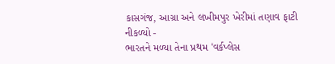કાસગંજ, આગ્રા અને લખીમપુર ખેરીમાં તણાવ ફાટી નીકળ્યો -
ભારતને મળ્યા તેના પ્રથમ 'વર્કપ્લેસ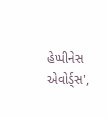હેપ્પીનેસ એવોર્ડ્સ',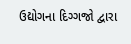ઉદ્યોગના દિગ્ગજો દ્વારા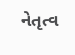નેતૃત્વ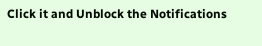Click it and Unblock the Notifications